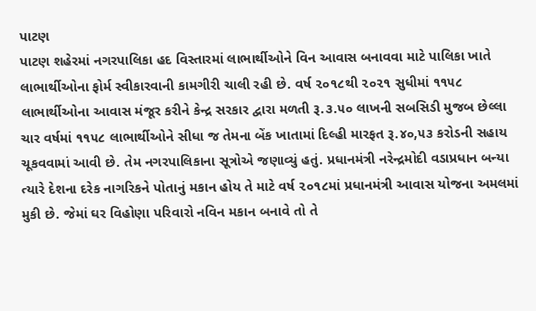પાટણ
પાટણ શહેરમાં નગરપાલિકા હદ વિસ્તારમાં લાભાર્થીઓને વિન આવાસ બનાવવા માટે પાલિકા ખાતે લાભાર્થીઓના ફોર્મ સ્વીકારવાની કામગીરી ચાલી રહી છે. વર્ષ ૨૦૧૮થી ૨૦૨૧ સુધીમાં ૧૧૫૮ લાભાર્થીઓના આવાસ મંજૂર કરીને કેન્દ્ર સરકાર દ્વારા મળતી રૂ.૩.૫૦ લાખની સબસિડી મુજબ છેલ્લા ચાર વર્ષમાં ૧૧૫૮ લાભાર્થીઓને સીધા જ તેમના બેંક ખાતામાં દિલ્હી મારફત રૂ.૪૦,૫૩ કરોડની સહાય ચૂકવવામાં આવી છે. તેમ નગરપાલિકાના સૂત્રોએ જણાવ્યું હતું. પ્રધાનમંત્રી નરેન્દ્રમોદી વડાપ્રધાન બન્યા ત્યારે દેશના દરેક નાગરિકને પોતાનું મકાન હોય તે માટે વર્ષ ૨૦૧૮માં પ્રધાનમંત્રી આવાસ યોજના અમલમાં મુકી છે. જેમાં ઘર વિહોણા પરિવારો નવિન મકાન બનાવે તો તે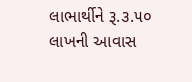લાભાર્થીને રૂ.૩.૫૦ લાખની આવાસ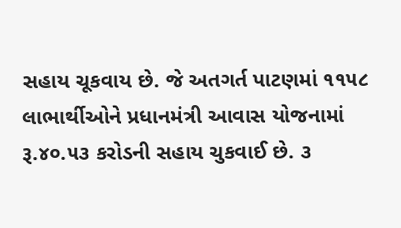સહાય ચૂકવાય છે. જે અતગર્ત પાટણમાં ૧૧૫૮ લાભાર્થીઓને પ્રધાનમંત્રી આવાસ યોજનામાં રૂ.૪૦.૫૩ કરોડની સહાય ચુકવાઈ છે. ૩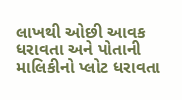લાખથી ઓછી આવક ધરાવતા અને પોતાની માલિકીનો પ્લોટ ધરાવતા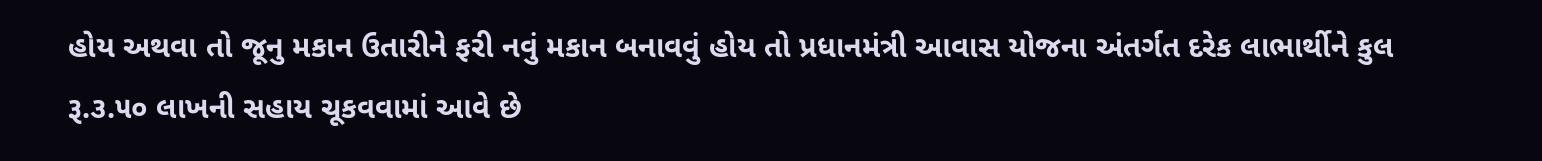હોય અથવા તો જૂનુ મકાન ઉતારીને ફરી નવું મકાન બનાવવું હોય તો પ્રધાનમંત્રી આવાસ યોજના અંતર્ગત દરેક લાભાર્થીને કુલ રૂ.૩.૫૦ લાખની સહાય ચૂકવવામાં આવે છે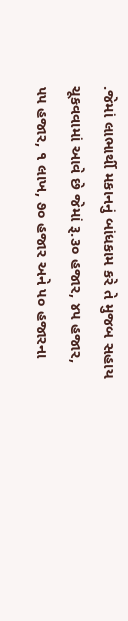.જેમાં લાભાર્થી મકાનનું બાંધકામ કરે તે મુજબ સહાય ચૂકવવામાં આવે છે જેમાં રૂ.૩૦ હજાર, ૪૫ હજાર, ૫૫ હજાર, ૧ લાખ, ૭૦ હજાર અને ૫૦ હજારના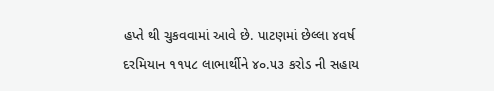હપ્તે થી ચુકવવામાં આવે છે. પાટણમાં છેલ્લા ૪વર્ષ દરમિયાન ૧૧૫૮ લાભાર્થીને ૪૦.૫૩ કરોડ ની સહાય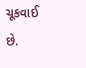ચૂકવાઈ છે.